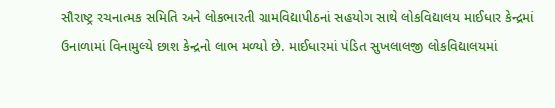સૌરાષ્ટ્ર રચનાત્મક સમિતિ અને લોકભારતી ગ્રામવિદ્યાપીઠનાં સહયોગ સાથે લોકવિદ્યાલય માઈધાર કેન્દ્રમાં ઉનાળામાં વિનામુલ્યે છાશ કેન્દ્રનો લાભ મળ્યો છે. માઈધારમાં પંડિત સુખલાલજી લોકવિદ્યાલયમાં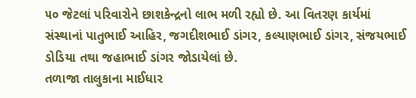૫૦ જેટલાં પરિવારોને છાશકેન્દ્રનો લાભ મળી રહ્યો છે. આ વિતરણ કાર્યમાં સંસ્થાનાં પાતુભાઈ આહિર, જગદીશભાઈ ડાંગર, કલ્યાણભાઈ ડાંગર, સંજયભાઈ ડોડિયા તથા જહાભાઈ ડાંગર જોડાયેલાં છે.
તળાજા તાલુકાના માઈધાર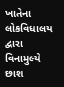ખાતેના લોકવિધાલય દ્વારા વિનામુલ્યે છાશ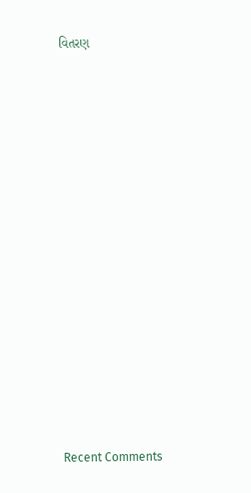વિતરણ


















Recent Comments